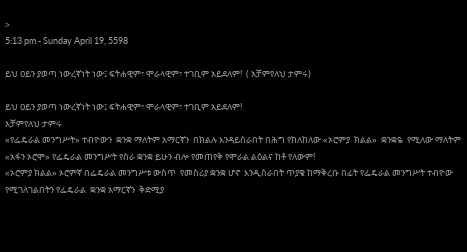>
5:13 pm - Sunday April 19, 5598

ይህ ዐይን ያወጣ ነውረኛነት ነው፤ ፍትሐዊም፣ ሞራላዊም፣ ተገቢም አይደለም!  ( አቻምየለህ ታምሩ)

ይህ ዐይን ያወጣ ነውረኛነት ነው፤ ፍትሐዊም፣ ሞራላዊም፣ ተገቢም አይደለም!
አቻምየለህ ታምሩ
«የፌዴራል መንግሥት» ተብዮውን  ቋንቋ ማለትም አማርኛን  በክልሉ እንዳይሰራበት በሕግ የከለከለው «ኦሮምያ  ክልል»  ቋንቋዬ  የሚለው ማለትም «አፋን ኦሮሞ» የፌዴራል መንግሥት የስራ ቋንቋ ይሁን ብሎ የመጠየቅ የሞራል ልዕልና ከቶ የለውም!
«ኦሮምያ ክልል» ኦሮምኛ በፌዴራል መንግሥቱ ውስጥ  የመስሪያ ቋንቋ ሆኖ  እንዲሰራበት ጥያቄ ከማቅረቡ በፊት የፌዴራል መንግሥት ተብዮው የሚገለገልበትን የፌዴራል  ቋንቋ አማርኛን  ቅድሚያ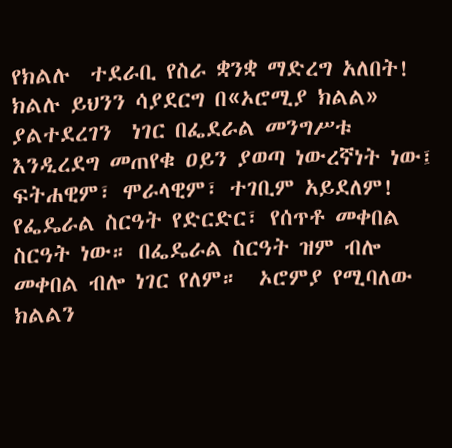የክልሉ  ተደራቢ የስራ ቋንቋ ማድረግ አለበት! ክልሉ ይህንን ሳያደርግ በ«ኦሮሚያ ክልል» ያልተደረገን  ነገር በፌደራል መንግሥቱ እንዲረደግ መጠየቁ ዐይን ያወጣ ነውረኛነት ነው፤ ፍትሐዊም፣ ሞራላዊም፣ ተገቢም አይደለም!
የፌዴራል ስርዓት የድርድር፣ የሰጥቶ መቀበል ስርዓት ነው። በፌዴራል ስርዓት ዝም ብሎ መቀበል ብሎ ነገር የለም።  ኦሮምያ የሚባለው ክልልን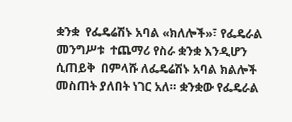ቋንቋ  የፌዴሬሽኑ አባል «ክለሎች»፣ የፌዴራል መንግሥቱ  ተጨማሪ የስራ ቋንቋ እንዲሆን ሲጠይቅ  በምላሹ ለፌዴሬሽኑ አባል ክልሎች መስጠት ያለበት ነገር አለ። ቋንቋው የፌዴራል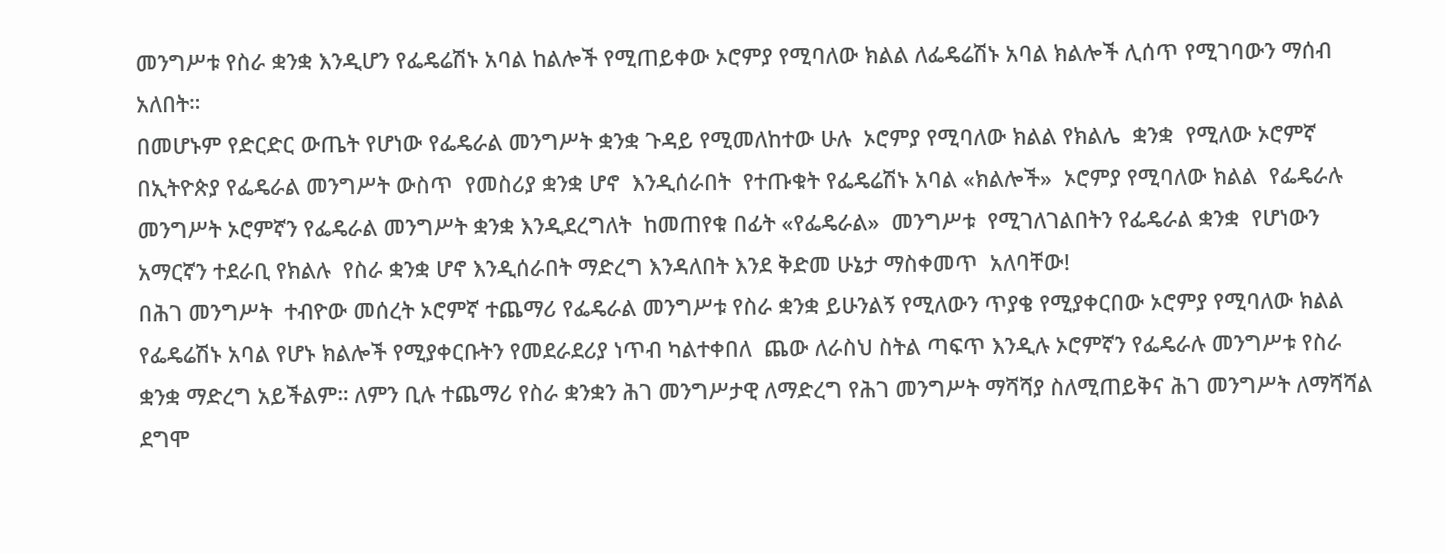መንግሥቱ የስራ ቋንቋ እንዲሆን የፌዴሬሽኑ አባል ከልሎች የሚጠይቀው ኦሮምያ የሚባለው ክልል ለፌዴሬሽኑ አባል ክልሎች ሊሰጥ የሚገባውን ማሰብ አለበት።
በመሆኑም የድርድር ውጤት የሆነው የፌዴራል መንግሥት ቋንቋ ጉዳይ የሚመለከተው ሁሉ  ኦሮምያ የሚባለው ክልል የክልሌ  ቋንቋ  የሚለው ኦሮምኛ በኢትዮጵያ የፌዴራል መንግሥት ውስጥ  የመስሪያ ቋንቋ ሆኖ  እንዲሰራበት  የተጡቁት የፌዴሬሽኑ አባል «ክልሎች»  ኦሮምያ የሚባለው ክልል  የፌዴራሉ መንግሥት ኦሮምኛን የፌዴራል መንግሥት ቋንቋ እንዲደረግለት  ከመጠየቁ በፊት «የፌዴራል»  መንግሥቱ  የሚገለገልበትን የፌዴራል ቋንቋ  የሆነውን አማርኛን ተደራቢ የክልሉ  የስራ ቋንቋ ሆኖ እንዲሰራበት ማድረግ እንዳለበት እንደ ቅድመ ሁኔታ ማስቀመጥ  አለባቸው!
በሕገ መንግሥት  ተብዮው መሰረት ኦሮምኛ ተጨማሪ የፌዴራል መንግሥቱ የስራ ቋንቋ ይሁንልኝ የሚለውን ጥያቄ የሚያቀርበው ኦሮምያ የሚባለው ክልል የፌዴሬሽኑ አባል የሆኑ ክልሎች የሚያቀርቡትን የመደራደሪያ ነጥብ ካልተቀበለ  ጨው ለራስህ ስትል ጣፍጥ እንዲሉ ኦሮምኛን የፌዴራሉ መንግሥቱ የስራ ቋንቋ ማድረግ አይችልም። ለምን ቢሉ ተጨማሪ የስራ ቋንቋን ሕገ መንግሥታዊ ለማድረግ የሕገ መንግሥት ማሻሻያ ስለሚጠይቅና ሕገ መንግሥት ለማሻሻል ደግሞ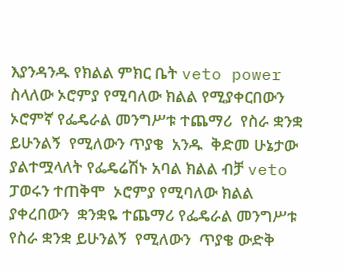እያንዳንዱ የክልል ምክር ቤት veto power ስላለው ኦሮምያ የሚባለው ክልል የሚያቀርበውን ኦሮምኛ የፌዴራል መንግሥቱ ተጨማሪ  የስራ ቋንቋ ይሁንልኝ  የሚለውን ጥያቄ  አንዱ  ቅድመ ሁኔታው ያልተሟላለት የፌዴሬሽኑ አባል ክልል ብቻ veto ፓወሩን ተጠቅሞ  ኦሮምያ የሚባለው ክልል ያቀረበውን  ቋንቋዬ ተጨማሪ የፌዴራል መንግሥቱ የስራ ቋንቋ ይሁንልኝ  የሚለውን  ጥያቄ ውድቅ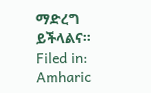ማድረግ ይችላልና።
Filed in: Amharic